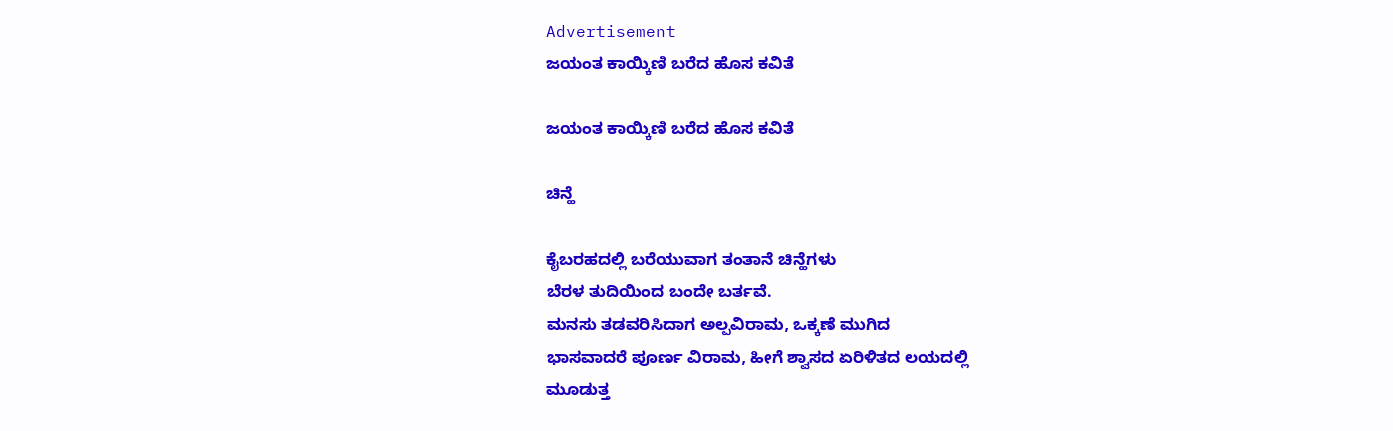Advertisement
ಜಯಂತ ಕಾಯ್ಕಿಣಿ ಬರೆದ ಹೊಸ ಕವಿತೆ

ಜಯಂತ ಕಾಯ್ಕಿಣಿ ಬರೆದ ಹೊಸ ಕವಿತೆ

ಚಿನ್ಹೆ

ಕೈಬರಹದಲ್ಲಿ ಬರೆಯುವಾಗ ತಂತಾನೆ ಚಿನ್ಹೆಗಳು
ಬೆರಳ ತುದಿಯಿಂದ ಬಂದೇ ಬರ್ತವೆ.
ಮನಸು ತಡವರಿಸಿದಾಗ ಅಲ್ಪವಿರಾಮ, ಒಕ್ಕಣೆ ಮುಗಿದ
ಭಾಸವಾದರೆ ಪೂರ್ಣ ವಿರಾಮ, ಹೀಗೆ ಶ್ವಾಸದ ಏರಿಳಿತದ ಲಯದಲ್ಲಿ
ಮೂಡುತ್ತ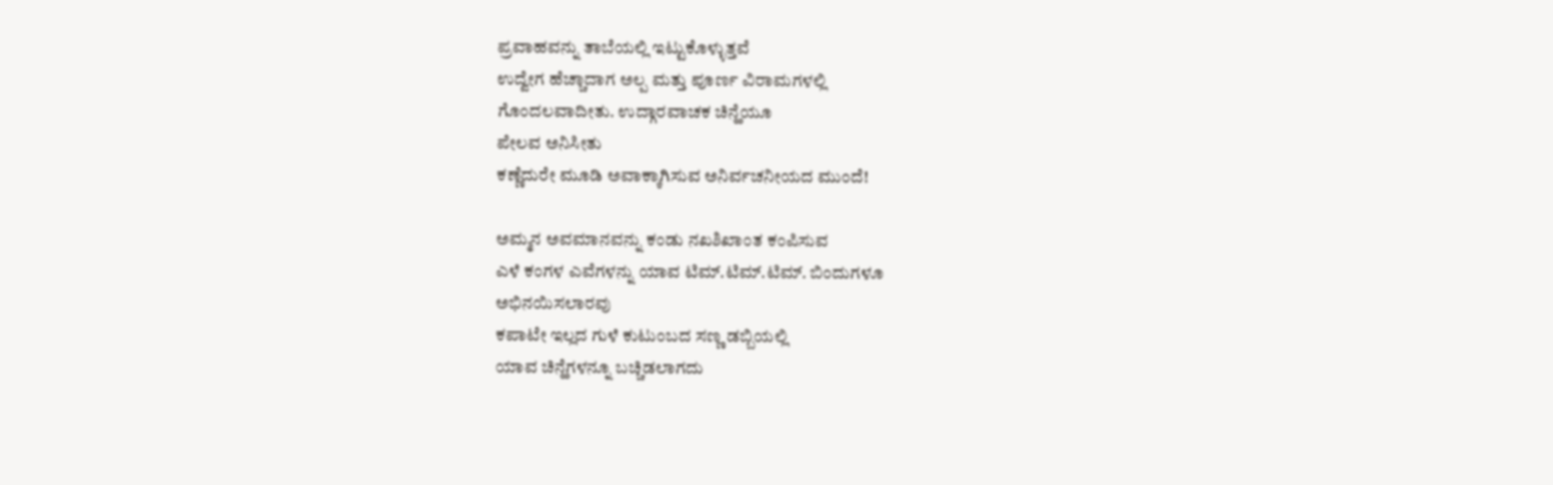ಪ್ರವಾಹವನ್ನು ತಾಬೆಯಲ್ಲಿ ಇಟ್ಟುಕೊಳ್ಳುತ್ತವೆ
ಉದ್ವೇಗ ಹೆಚ್ಚಾದಾಗ ಅಲ್ಪ ಮತ್ತು ಪೂರ್ಣ ವಿರಾಮಗಳಲ್ಲಿ
ಗೊಂದಲವಾದೀತು. ಉದ್ಗಾರವಾಚಕ ಚಿನ್ಹೆಯೂ
ಪೇಲವ ಅನಿಸೀತು
ಕಣ್ಣೆದುರೇ ಮೂಡಿ ಅವಾಕ್ಕಾಗಿಸುವ ಅನಿರ್ವಚನೀಯದ ಮುಂದೆ!

ಅಮ್ಮನ ಅವಮಾನವನ್ನು ಕಂಡು ನಖಶಿಖಾಂತ ಕಂಪಿಸುವ
ಎಳೆ ಕಂಗಳ ಎವೆಗಳನ್ನು ಯಾವ ಟಿಮ್.ಟಿಮ್.ಟಿಮ್. ಬಿಂದುಗಳೂ
ಅಭಿನಯಿಸಲಾರವು
ಕಪಾಟೇ ಇಲ್ಲದ ಗುಳೆ ಕುಟುಂಬದ ಸಣ್ಣ ಡಬ್ಬಿಯಲ್ಲಿ
ಯಾವ ಚಿನ್ಹೆಗಳನ್ನೂ ಬಚ್ಚಿಡಲಾಗದು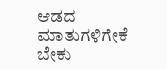ಆಡದ ಮಾತುಗಳಿಗೇಕೆ ಬೇಕು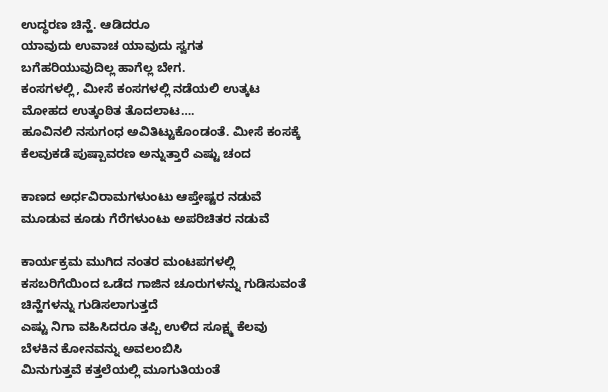ಉದ್ಧರಣ ಚಿನ್ಹೆ. ಆಡಿದರೂ
ಯಾವುದು ಉವಾಚ ಯಾವುದು ಸ್ವಗತ
ಬಗೆಹರಿಯುವುದಿಲ್ಲ ಹಾಗೆಲ್ಲ ಬೇಗ.
ಕಂಸಗಳಲ್ಲಿ, ಮೀಸೆ ಕಂಸಗಳಲ್ಲಿ ನಡೆಯಲಿ ಉತ್ಕಟ
ಮೋಹದ ಉತ್ಕಂಠಿತ ತೊದಲಾಟ….
ಹೂವಿನಲಿ ನಸುಗಂಧ ಅವಿತಿಟ್ಟುಕೊಂಡಂತೆ. ಮೀಸೆ ಕಂಸಕ್ಕೆ
ಕೆಲವುಕಡೆ ಪುಷ್ಪಾವರಣ ಅನ್ನುತ್ತಾರೆ ಎಷ್ಟು ಚಂದ

ಕಾಣದ ಅರ್ಧವಿರಾಮಗಳುಂಟು ಆಪ್ತೇಷ್ಟರ ನಡುವೆ
ಮೂಡುವ ಕೂಡು ಗೆರೆಗಳುಂಟು ಅಪರಿಚಿತರ ನಡುವೆ

ಕಾರ್ಯಕ್ರಮ ಮುಗಿದ ನಂತರ ಮಂಟಪಗಳಲ್ಲಿ
ಕಸಬರಿಗೆಯಿಂದ ಒಡೆದ ಗಾಜಿನ ಚೂರುಗಳನ್ನು ಗುಡಿಸುವಂತೆ
ಚಿನ್ಹೆಗಳನ್ನು ಗುಡಿಸಲಾಗುತ್ತದೆ
ಎಷ್ಟು ನಿಗಾ ವಹಿಸಿದರೂ ತಪ್ಪಿ ಉಳಿದ ಸೂಕ್ಷ್ಮ ಕೆಲವು
ಬೆಳಕಿನ ಕೋನವನ್ನು ಅವಲಂಬಿಸಿ
ಮಿನುಗುತ್ತವೆ ಕತ್ತಲೆಯಲ್ಲಿ ಮೂಗುತಿಯಂತೆ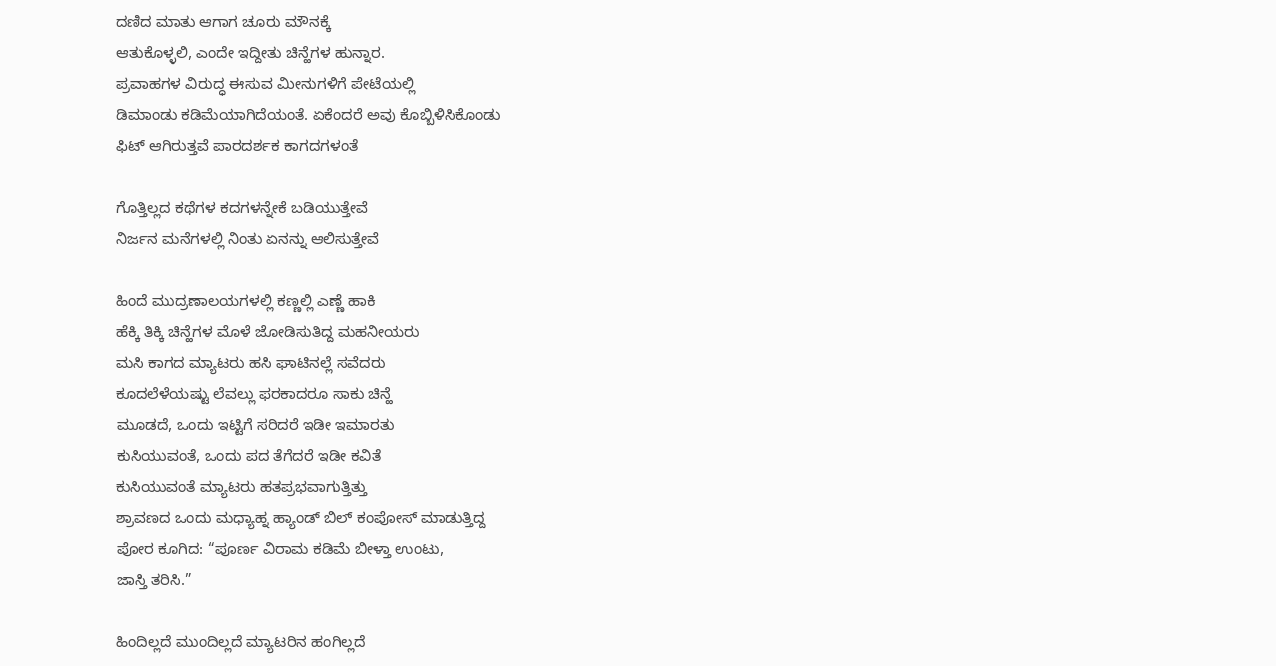ದಣಿದ ಮಾತು ಆಗಾಗ ಚೂರು ಮೌನಕ್ಕೆ
ಆತುಕೊಳ್ಳಲಿ, ಎಂದೇ ಇದ್ದೀತು ಚಿನ್ಹೆಗಳ ಹುನ್ನಾರ.
ಪ್ರವಾಹಗಳ ವಿರುದ್ಧ ಈಸುವ ಮೀನುಗಳಿಗೆ ಪೇಟೆಯಲ್ಲಿ
ಡಿಮಾಂಡು ಕಡಿಮೆಯಾಗಿದೆಯಂತೆ. ಏಕೆಂದರೆ ಅವು ಕೊಬ್ಬಿಳಿಸಿಕೊಂಡು
ಫಿಟ್ ಆಗಿರುತ್ತವೆ ಪಾರದರ್ಶಕ ಕಾಗದಗಳಂತೆ

ಗೊತ್ತಿಲ್ಲದ ಕಥೆಗಳ ಕದಗಳನ್ನೇಕೆ ಬಡಿಯುತ್ತೇವೆ
ನಿರ್ಜನ ಮನೆಗಳಲ್ಲಿ ನಿಂತು ಏನನ್ನು ಆಲಿಸುತ್ತೇವೆ

ಹಿಂದೆ ಮುದ್ರಣಾಲಯಗಳಲ್ಲಿ ಕಣ್ಣಲ್ಲಿ ಎಣ್ಣೆ ಹಾಕಿ
ಹೆಕ್ಕಿ ತಿಕ್ಕಿ ಚಿನ್ಹೆಗಳ ಮೊಳೆ ಜೋಡಿಸುತಿದ್ದ ಮಹನೀಯರು
ಮಸಿ ಕಾಗದ ಮ್ಯಾಟರು ಹಸಿ ಘಾಟಿನಲ್ಲೆ ಸವೆದರು
ಕೂದಲೆಳೆಯಷ್ಟು ಲೆವಲ್ಲು ಫರಕಾದರೂ ಸಾಕು ಚಿನ್ಹೆ
ಮೂಡದೆ, ಒಂದು ಇಟ್ಟಿಗೆ ಸರಿದರೆ ಇಡೀ ಇಮಾರತು
ಕುಸಿಯುವಂತೆ, ಒಂದು ಪದ ತೆಗೆದರೆ ಇಡೀ ಕವಿತೆ
ಕುಸಿಯುವಂತೆ ಮ್ಯಾಟರು ಹತಪ್ರಭವಾಗುತ್ತಿತ್ತು
ಶ್ರಾವಣದ ಒಂದು ಮಧ್ಯಾಹ್ನ ಹ್ಯಾಂಡ್ ಬಿಲ್ ಕಂಪೋಸ್ ಮಾಡುತ್ತಿದ್ದ
ಪೋರ ಕೂಗಿದ: “ಪೂರ್ಣ ವಿರಾಮ ಕಡಿಮೆ ಬೀಳ್ತಾ ಉಂಟು,
ಜಾಸ್ತಿ ತರಿಸಿ.”

ಹಿಂದಿಲ್ಲದೆ ಮುಂದಿಲ್ಲದೆ ಮ್ಯಾಟರಿನ ಹಂಗಿಲ್ಲದೆ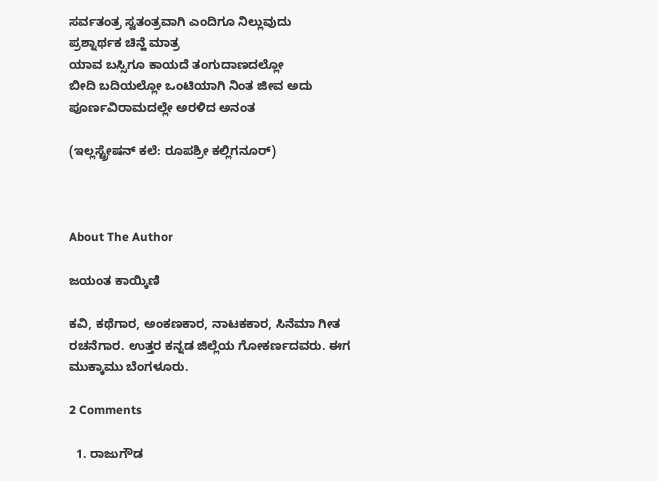ಸರ್ವತಂತ್ರ ಸ್ವತಂತ್ರವಾಗಿ ಎಂದಿಗೂ ನಿಲ್ಲುವುದು
ಪ್ರಶ್ನಾರ್ಥಕ ಚಿನ್ಹೆ ಮಾತ್ರ
ಯಾವ ಬಸ್ಸಿಗೂ ಕಾಯದೆ ತಂಗುದಾಣದಲ್ಲೋ
ಬೀದಿ ಬದಿಯಲ್ಲೋ ಒಂಟಿಯಾಗಿ ನಿಂತ ಜೀವ ಅದು
ಪೂರ್ಣವಿರಾಮದಲ್ಲೇ ಅರಳಿದ ಅನಂತ

(ಇಲ್ಲಸ್ಟ್ರೇಷನ್ ಕಲೆ: ರೂಪಶ್ರೀ ಕಲ್ಲಿಗನೂರ್)



About The Author

ಜಯಂತ ಕಾಯ್ಕಿಣಿ

ಕವಿ, ಕಥೆಗಾರ, ಅಂಕಣಕಾರ, ನಾಟಕಕಾರ, ಸಿನೆಮಾ ಗೀತ ರಚನೆಗಾರ. ಉತ್ತರ ಕನ್ನಡ ಜಿಲ್ಲೆಯ ಗೋಕರ್ಣದವರು. ಈಗ ಮುಕ್ಕಾಮು ಬೆಂಗಳೂರು.

2 Comments

  1. ರಾಜುಗೌಡ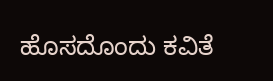ಹೊಸದೊಂದು ಕವಿತೆ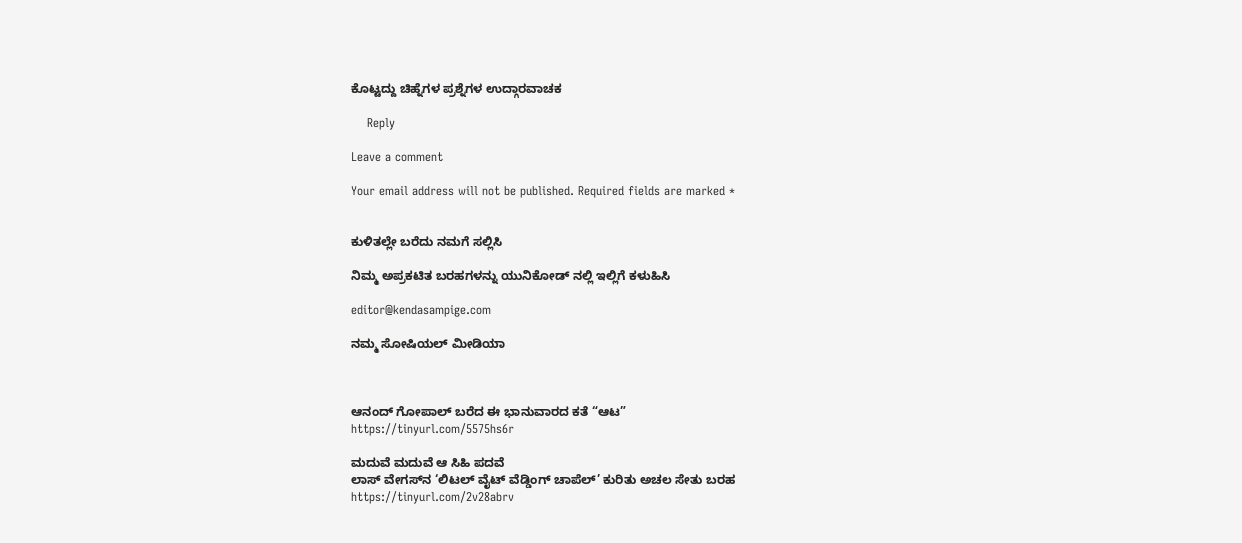ಕೊಟ್ಟದ್ದು ಚಿಹ್ನೆಗಳ ಪ್ರಶ್ನೆಗಳ ಉದ್ಗಾರವಾಚಕ

    Reply

Leave a comment

Your email address will not be published. Required fields are marked *


ಕುಳಿತಲ್ಲೇ ಬರೆದು ನಮಗೆ ಸಲ್ಲಿಸಿ

ನಿಮ್ಮ ಅಪ್ರಕಟಿತ ಬರಹಗಳನ್ನು ಯುನಿಕೋಡ್ ನಲ್ಲಿ ಇಲ್ಲಿಗೆ ಕಳುಹಿಸಿ

editor@kendasampige.com

ನಮ್ಮ ಸೋಷಿಯಲ್‌ ಮೀಡಿಯಾ



ಆನಂದ್‌ ಗೋಪಾಲ್‌ ಬರೆದ ಈ ಭಾನುವಾರದ ಕತೆ “ಆಟ”
https://tinyurl.com/5575hs6r

ಮದುವೆ ಮದುವೆ ಆ ಸಿಹಿ ಪದವೆ
ಲಾಸ್‌ ವೇಗಸ್‌ನ ‘ಲಿಟಲ್ ವೈಟ್ ವೆಡ್ಡಿಂಗ್ ಚಾಪೆಲ್’ ಕುರಿತು ಅಚಲ ಸೇತು ಬರಹ
https://tinyurl.com/2v28abrv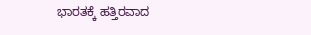ಭಾರತಕ್ಕೆ ಹತ್ತಿರವಾದ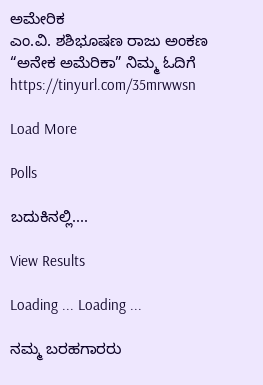ಅಮೇರಿಕ
ಎಂ.ವಿ. ಶಶಿಭೂಷಣ ರಾಜು ಅಂಕಣ “ಅನೇಕ ಅಮೆರಿಕಾ” ನಿಮ್ಮ ಓದಿಗೆ
https://tinyurl.com/35mrwwsn

Load More

Polls

ಬದುಕಿನಲ್ಲಿ....

View Results

Loading ... Loading ...

ನಮ್ಮ ಬರಹಗಾರರು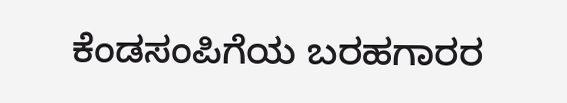ಕೆಂಡಸಂಪಿಗೆಯ ಬರಹಗಾರರ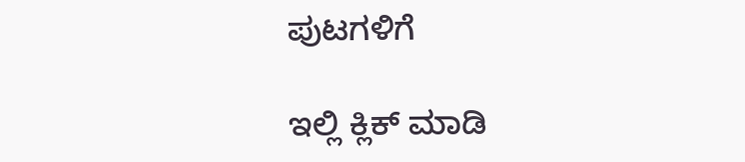ಪುಟಗಳಿಗೆ

ಇಲ್ಲಿ ಕ್ಲಿಕ್ ಮಾಡಿ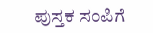ಪುಸ್ತಕ ಸಂಪಿಗೆ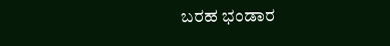ಬರಹ ಭಂಡಾರ